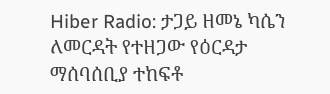Hiber Radio: ታጋይ ዘመኔ ካሴን ለመርዳት የተዘጋው የዕርዳታ ማሰባሰቢያ ተከፍቶ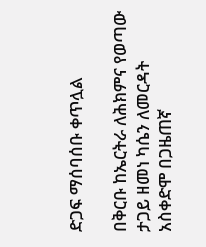ድጋፍ ማሰባሰቡ ቀጥሏል

በቅርቡ ከኤርትራ ለሕክምና የወጣው ታጋይ ዘመነ ካሴን ለመርዳት አስቀድሞ በጋዜጠኛ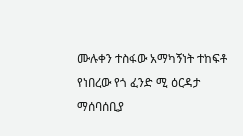ሙሉቀን ተስፋው አማካኝነት ተከፍቶ የነበረው የጎ ፈንድ ሚ ዕርዳታ ማሰባሰቢያ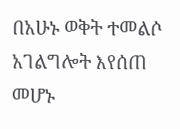በአሁኑ ወቅት ተመልሶ አገልግሎት እየሰጠ መሆኑ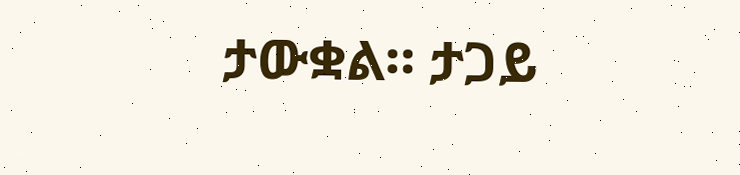ታውቋል። ታጋይ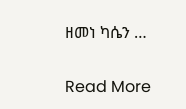ዘመነ ካሴን …

Read More